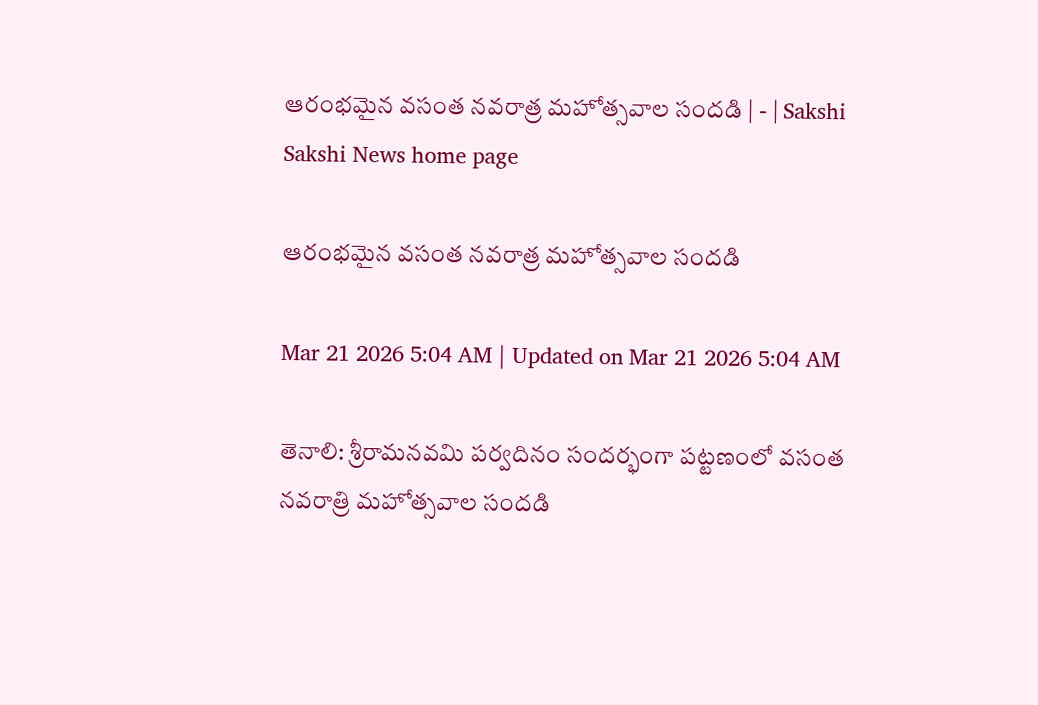ఆరంభమైన వసంత నవరాత్ర మహోత్సవాల సందడి | - | Sakshi
Sakshi News home page

ఆరంభమైన వసంత నవరాత్ర మహోత్సవాల సందడి

Mar 21 2026 5:04 AM | Updated on Mar 21 2026 5:04 AM

తెనాలి: శ్రీరామనవమి పర్వదినం సందర్భంగా పట్టణంలో వసంత నవరాత్రి మహోత్సవాల సందడి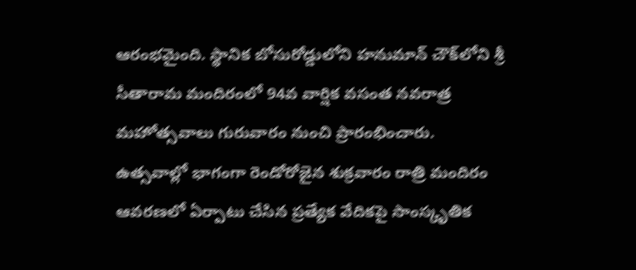ఆరంభమైంది. స్థానిక బోసురోడ్డులోని హనుమాన్‌ చౌక్‌లోని శ్రీ సీతారామ మందిరంలో 94వ వార్షిక వసంత నవరాత్ర మహోత్సవాలు గురువారం నుంచి ప్రారంభించారు. ఉత్సవాల్లో భాగంగా రెండోరోజైన శుక్రవారం రాత్రి మందిరం ఆవరణలో ఏర్పాటు చేసిన ప్రత్యేక వేదికపై సాంస్కృతిక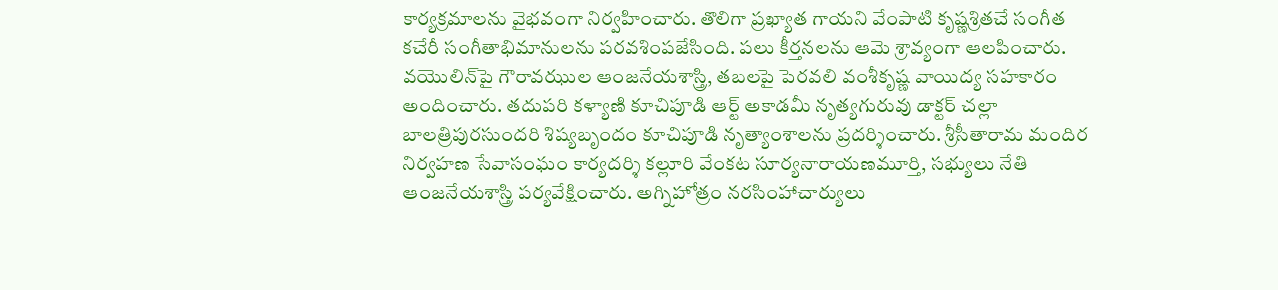కార్యక్రమాలను వైభవంగా నిర్వహించారు. తొలిగా ప్రఖ్యాత గాయని వేంపాటి కృష్ణశ్రితచే సంగీత కచేరీ సంగీతాభిమానులను పరవశింపజేసింది. పలు కీర్తనలను ఆమె శ్రావ్యంగా ఆలపించారు. వయొలిన్‌పై గౌరావఝుల ఆంజనేయశాస్త్రి, తబలపై పెరవలి వంశీకృష్ణ వాయిద్య సహకారం అందించారు. తదుపరి కళ్యాణి కూచిపూడి ఆర్ట్‌ అకాడమీ నృత్యగురువు డాక్టర్‌ చల్లా బాలత్రిపురసుందరి శిష్యబృందం కూచిపూడి నృత్యాంశాలను ప్రదర్శించారు. శ్రీసీతారామ మందిర నిర్వహణ సేవాసంఘం కార్యదర్శి కల్లూరి వేంకట సూర్యనారాయణమూర్తి, సభ్యులు నేతి ఆంజనేయశాస్త్రి పర్యవేక్షించారు. అగ్నిహోత్రం నరసింహాచార్యులు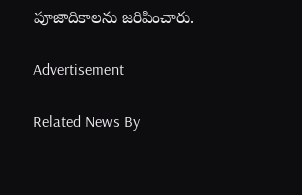పూజాదికాలను జరిపించారు.

Advertisement

Related News By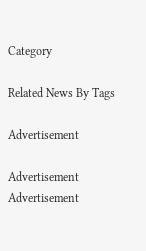Category

Related News By Tags

Advertisement

Advertisement
Advertisement